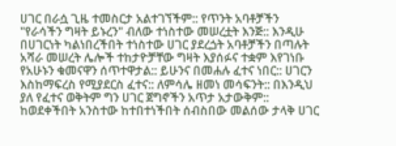ሀገር በራሷ ጊዜ ተመስርታ አልተገኘችም:: የጥንት አባቶቻችን "የራሳችን ግዛት ይኑረን" ብለው ተነስተው መሠረቷት እንጅ:: እንዲሁ በሀገርነት ካልነበረችበት ተነስተው ሀገር ያደረጏት አባቶቻችን በጣሉት አሻራ መሠረት ሌሎች ተከታዮቻቸው ግዛት እያሰፉና ተቋም እየገነቡ የአሁኑን ቁመናዋን ሰጥተዋታል:: ይሁንና በመሐሉ ፈተና ነበር:: ሀገርን እስከማፍረስ የሚያደርስ ፈተና:: ለምሳሌ ዘመነ መሳፍንት:: በእንዲህ ያለ የፈተና ወቅትም ግን ሀገር ጀግኖችን አጥታ አታውቅም:: ከወደቀችበት አንስተው ከተበተነችበት ሰብስበው መልሰው ታላቅ ሀገር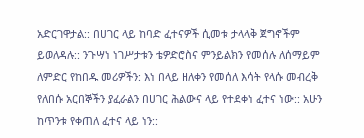አድርገዋታል:: በሀገር ላይ ከባድ ፈተናዎች ሲመቱ ታላላቅ ጀግኖችም ይወለዳሉ:: ንጉሣነ ነገሥታቱን ቴዎድሮስና ምንይልክን የመሰሉ ለሰማይም ለምድር የከበዱ መሪዎችን: እነ በላይ ዘለቀን የመሰለ እሳት የላሱ መብረቅ የለበሱ አርበኞችን ያፈራልን በሀገር ሕልውና ላይ የተደቀነ ፈተና ነው:: አሁን ከጥንቱ የቀጠለ ፈተና ላይ ነን::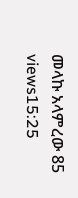መላኩ አላምረው 85 views15:25